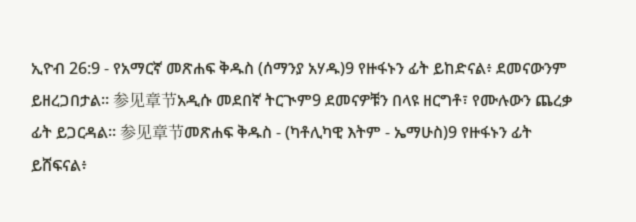ኢዮብ 26:9 - የአማርኛ መጽሐፍ ቅዱስ (ሰማንያ አሃዱ)9 የዙፋኑን ፊት ይከድናል፥ ደመናውንም ይዘረጋበታል። 参见章节አዲሱ መደበኛ ትርጒም9 ደመናዎቹን በላዩ ዘርግቶ፣ የሙሉውን ጨረቃ ፊት ይጋርዳል። 参见章节መጽሐፍ ቅዱስ - (ካቶሊካዊ እትም - ኤማሁስ)9 የዙፋኑን ፊት ይሸፍናል፥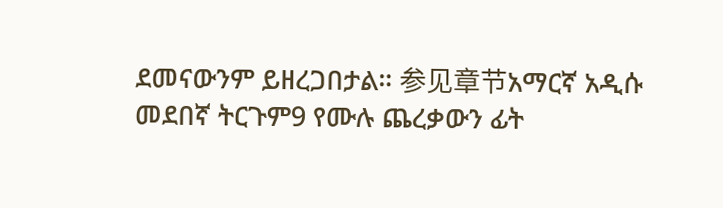ደመናውንም ይዘረጋበታል። 参见章节አማርኛ አዲሱ መደበኛ ትርጉም9 የሙሉ ጨረቃውን ፊት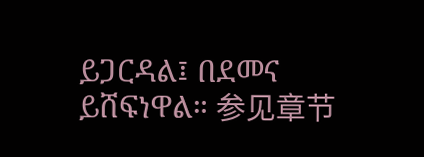ይጋርዳል፤ በደመና ይሸፍነዋል። 参见章节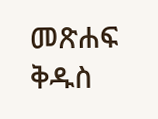መጽሐፍ ቅዱስ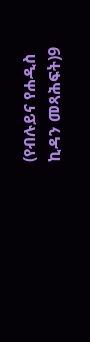(የብሉይና የሐዲስ ኪዳን መጻሕፍት)9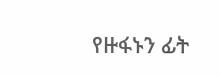የዙፋኑን ፊት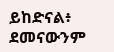ይከድናል፥ ደመናውንም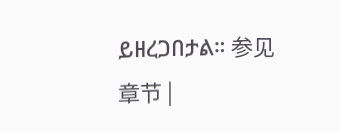ይዘረጋበታል። 参见章节 |